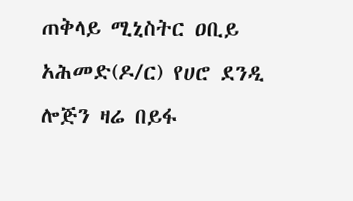ጠቅላይ ሚኒስትር ዐቢይ አሕመድ(ዶ/ር) የሀሮ ደንዲ ሎጅን ዛሬ በይፋ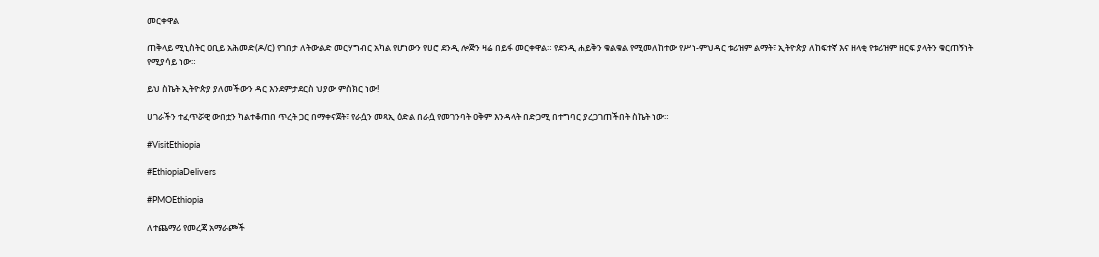መርቀዋል

ጠቅላይ ሚኒስትር ዐቢይ አሕመድ(ዶ/ር) የገበታ ለትውልድ መርሃግብር አካል የሆነውን የሀሮ ደንዲ ሎጅን ዛሬ በይፋ መርቀዋል። የደንዲ ሐይቅን ቁልቁል የሚመለከተው የሥነ-ምህዳር ቱሪዝም ልማት፣ ኢትዮጵያ ለከፍተኛ እና ዘላቂ የቱሪዝም ዘርፍ ያላትን ቁርጠኝነት የሚያሳይ ነው።

ይህ ስኬት ኢትዮጵያ ያለመችውን ዳር እንደምታደርስ ህያው ምስክር ነው!

ሀገራችን ተፈጥሯዊ ውበቷን ካልተቆጠበ ጥረት ጋር በማቀናጀት፣ የራሷን መጻኢ ዕድል በራሷ የመገንባት ዐቅም እንዳላት በድጋሚ በተግባር ያረጋገጠችበት ስኬት ነው።

#VisitEthiopia

#EthiopiaDelivers

#PMOEthiopia

ለተጨማሪ የመረጃ አማራጮች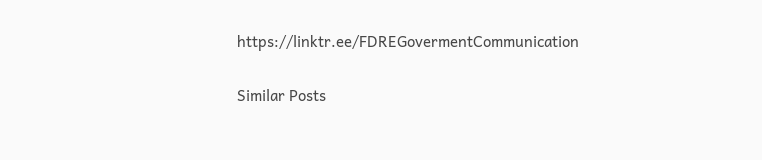https://linktr.ee/FDREGovermentCommunication

Similar Posts